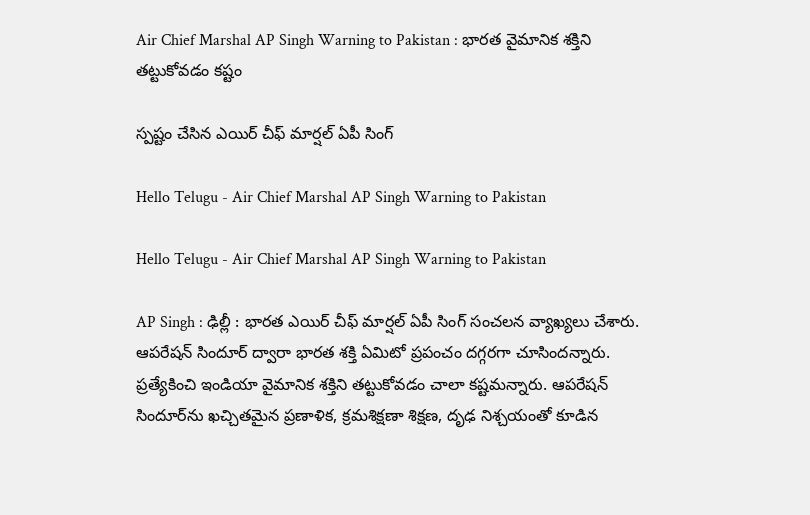Air Chief Marshal AP Singh Warning to Pakistan : భార‌త వైమానిక శ‌క్తిని త‌ట్టుకోవ‌డం క‌ష్టం

స్ప‌ష్టం చేసిన ఎయిర్ చీఫ్ మార్ష‌ల్ ఏపీ సింగ్

Hello Telugu - Air Chief Marshal AP Singh Warning to Pakistan

Hello Telugu - Air Chief Marshal AP Singh Warning to Pakistan

AP Singh : ఢిల్లీ : భార‌త ఎయిర్ చీఫ్ మార్ష‌ల్ ఏపీ సింగ్ సంచ‌ల‌న వ్యాఖ్య‌లు చేశారు. ఆప‌రేష‌న్ సిందూర్ ద్వారా భార‌త శ‌క్తి ఏమిటో ప్ర‌పంచం ద‌గ్గ‌ర‌గా చూసింద‌న్నారు. ప్ర‌త్యేకించి ఇండియా వైమానిక శ‌క్తిని త‌ట్టుకోవ‌డం చాలా కష్ట‌మ‌న్నారు. ఆపరేషన్ సిందూర్‌ను ఖచ్చితమైన ప్రణాళిక, క్రమశిక్షణా శిక్షణ, దృఢ నిశ్చయంతో కూడిన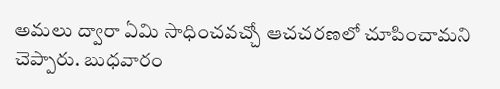అమలు ద్వారా ఏమి సాధించవచ్చో ఆచ‌చ‌ర‌ణ‌లో చూపించామ‌ని చెప్పారు. బుధ‌వారం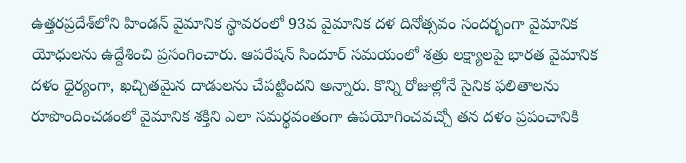ఉత్తరప్రదేశ్‌లోని హిండన్ వైమానిక స్థావరంలో 93వ వైమానిక దళ దినోత్సవం సందర్భంగా వైమానిక యోధులను ఉద్దేశించి ప్రసంగించారు. ఆపరేషన్ సిందూర్ సమయంలో శత్రు లక్ష్యాలపై భారత వైమానిక దళం ధైర్యంగా, ఖ‌చ్చిత‌మైన దాడుల‌ను చేప‌ట్టింద‌ని అన్నారు. కొన్ని రోజుల్లోనే సైనిక ఫలితాలను రూపొందించడంలో వైమానిక శక్తిని ఎలా సమర్థవంతంగా ఉపయోగించవచ్చో తన దళం ప్రపంచానికి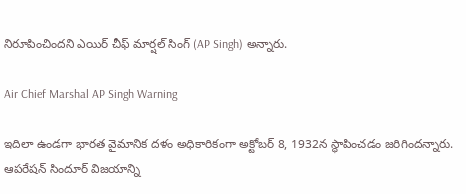నిరూపించిందని ఎయిర్ చీఫ్ మార్షల్ సింగ్ (AP Singh) అన్నారు.

Air Chief Marshal AP Singh Warning

ఇదిలా ఉండ‌గా భారత వైమానిక దళం అధికారికంగా అక్టోబర్ 8, 1932న స్థాపించడం జ‌రిగింద‌న్నారు. ఆపరేషన్ సిందూర్ విజయాన్ని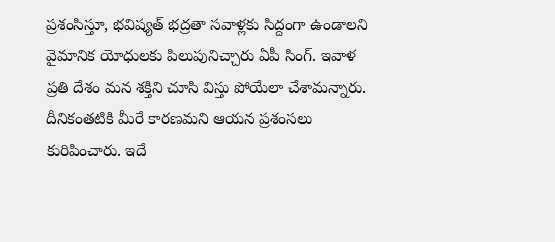ప్రశంసిస్తూ, భవిష్యత్ భద్రతా సవాళ్లకు సిద్దంగా ఉండాల‌ని వైమానిక యోధుల‌కు పిలుపునిచ్చారు ఏపీ సింగ్. ఇవాళ ప్ర‌తి దేశం మ‌న శ‌క్తిని చూసి విస్తు పోయేలా చేశామ‌న్నారు. దీనికంత‌టికి మీరే కార‌ణ‌మ‌ని ఆయ‌న ప్ర‌శంస‌లు కురిపించారు. ఇదే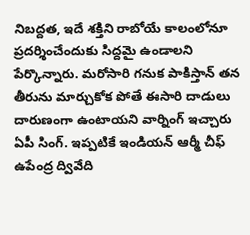నిబ‌ద్ద‌త‌, ఇదే శ‌క్తిని రాబోయే కాలంలోనూ ప్ర‌ద‌ర్శించేందుకు సిద్ద‌మై ఉండాల‌ని పేర్కొన్నారు. మ‌రోసారి గ‌నుక పాకిస్తాన్ త‌న తీరును మార్చుకోక పోతే ఈసారి దాడులు దారుణంగా ఉంటాయ‌ని వార్నింగ్ ఇచ్చారు ఏపీ సింగ్. ఇప్ప‌టికే ఇండియ‌న్ ఆర్మీ చీఫ్ ఉపేంద్ర ద్వివేది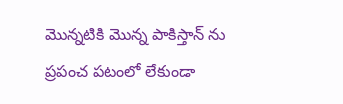మొన్న‌టికి మొన్న పాకిస్తాన్ ను ప్ర‌పంచ పటంలో లేకుండా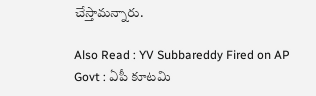చేస్తామ‌న్నారు.

Also Read : YV Subbareddy Fired on AP Govt : ఏపీ కూట‌మి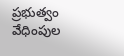ప్ర‌భుత్వం వేధింపుల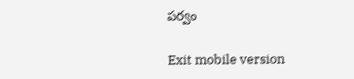ప‌ర్వం

Exit mobile version